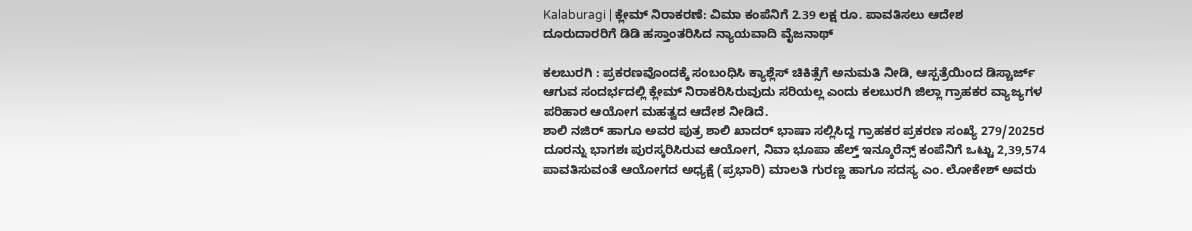Kalaburagi | ಕ್ಲೇಮ್ ನಿರಾಕರಣೆ: ವಿಮಾ ಕಂಪೆನಿಗೆ 2.39 ಲಕ್ಷ ರೂ. ಪಾವತಿಸಲು ಆದೇಶ
ದೂರುದಾರರಿಗೆ ಡಿಡಿ ಹಸ್ತಾಂತರಿಸಿದ ನ್ಯಾಯವಾದಿ ವೈಜನಾಥ್

ಕಲಬುರಗಿ : ಪ್ರಕರಣವೊಂದಕ್ಕೆ ಸಂಬಂಧಿಸಿ ಕ್ಯಾಶ್ಲೆಸ್ ಚಿಕಿತ್ಸೆಗೆ ಅನುಮತಿ ನೀಡಿ, ಆಸ್ಪತ್ರೆಯಿಂದ ಡಿಸ್ಚಾರ್ಜ್ ಆಗುವ ಸಂದರ್ಭದಲ್ಲಿ ಕ್ಲೇಮ್ ನಿರಾಕರಿಸಿರುವುದು ಸರಿಯಲ್ಲ ಎಂದು ಕಲಬುರಗಿ ಜಿಲ್ಲಾ ಗ್ರಾಹಕರ ವ್ಯಾಜ್ಯಗಳ ಪರಿಹಾರ ಆಯೋಗ ಮಹತ್ವದ ಆದೇಶ ನೀಡಿದೆ.
ಶಾಲಿ ನಜಿರ್ ಹಾಗೂ ಅವರ ಪುತ್ರ ಶಾಲಿ ಖಾದರ್ ಭಾಷಾ ಸಲ್ಲಿಸಿದ್ದ ಗ್ರಾಹಕರ ಪ್ರಕರಣ ಸಂಖ್ಯೆ 279/2025ರ ದೂರನ್ನು ಭಾಗಶಃ ಪುರಸ್ಕರಿಸಿರುವ ಆಯೋಗ, ನಿವಾ ಭೂಪಾ ಹೆಲ್ತ್ ಇನ್ಶೂರೆನ್ಸ್ ಕಂಪೆನಿಗೆ ಒಟ್ಟು 2,39,574 ಪಾವತಿಸುವಂತೆ ಆಯೋಗದ ಅಧ್ಯಕ್ಷೆ (ಪ್ರಭಾರಿ) ಮಾಲತಿ ಗುರಣ್ಣ ಹಾಗೂ ಸದಸ್ಯ ಎಂ. ಲೋಕೇಶ್ ಅವರು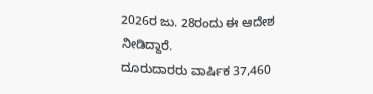2026ರ ಜು. 28ರಂದು ಈ ಆದೇಶ ನೀಡಿದ್ದಾರೆ.
ದೂರುದಾರರು ವಾರ್ಷಿಕ 37,460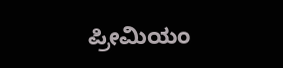ಪ್ರೀಮಿಯಂ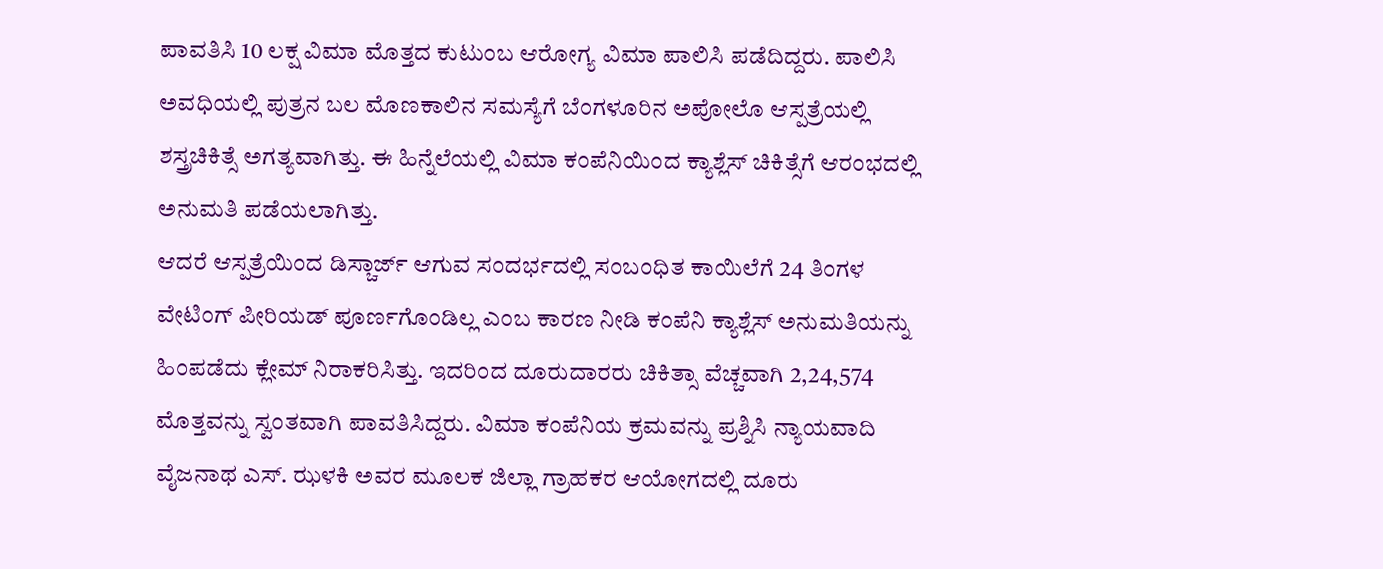ಪಾವತಿಸಿ 10 ಲಕ್ಷ ವಿಮಾ ಮೊತ್ತದ ಕುಟುಂಬ ಆರೋಗ್ಯ ವಿಮಾ ಪಾಲಿಸಿ ಪಡೆದಿದ್ದರು. ಪಾಲಿಸಿ ಅವಧಿಯಲ್ಲಿ ಪುತ್ರನ ಬಲ ಮೊಣಕಾಲಿನ ಸಮಸ್ಯೆಗೆ ಬೆಂಗಳೂರಿನ ಅಪೋಲೊ ಆಸ್ಪತ್ರೆಯಲ್ಲಿ ಶಸ್ತ್ರಚಿಕಿತ್ಸೆ ಅಗತ್ಯವಾಗಿತ್ತು. ಈ ಹಿನ್ನೆಲೆಯಲ್ಲಿ ವಿಮಾ ಕಂಪೆನಿಯಿಂದ ಕ್ಯಾಶ್ಲೆಸ್ ಚಿಕಿತ್ಸೆಗೆ ಆರಂಭದಲ್ಲಿ ಅನುಮತಿ ಪಡೆಯಲಾಗಿತ್ತು.
ಆದರೆ ಆಸ್ಪತ್ರೆಯಿಂದ ಡಿಸ್ಚಾರ್ಜ್ ಆಗುವ ಸಂದರ್ಭದಲ್ಲಿ ಸಂಬಂಧಿತ ಕಾಯಿಲೆಗೆ 24 ತಿಂಗಳ ವೇಟಿಂಗ್ ಪೀರಿಯಡ್ ಪೂರ್ಣಗೊಂಡಿಲ್ಲ ಎಂಬ ಕಾರಣ ನೀಡಿ ಕಂಪೆನಿ ಕ್ಯಾಶ್ಲೆಸ್ ಅನುಮತಿಯನ್ನು ಹಿಂಪಡೆದು ಕ್ಲೇಮ್ ನಿರಾಕರಿಸಿತ್ತು. ಇದರಿಂದ ದೂರುದಾರರು ಚಿಕಿತ್ಸಾ ವೆಚ್ಚವಾಗಿ 2,24,574 ಮೊತ್ತವನ್ನು ಸ್ವಂತವಾಗಿ ಪಾವತಿಸಿದ್ದರು. ವಿಮಾ ಕಂಪೆನಿಯ ಕ್ರಮವನ್ನು ಪ್ರಶ್ನಿಸಿ ನ್ಯಾಯವಾದಿ ವೈಜನಾಥ ಎಸ್. ಝಳಕಿ ಅವರ ಮೂಲಕ ಜಿಲ್ಲಾ ಗ್ರಾಹಕರ ಆಯೋಗದಲ್ಲಿ ದೂರು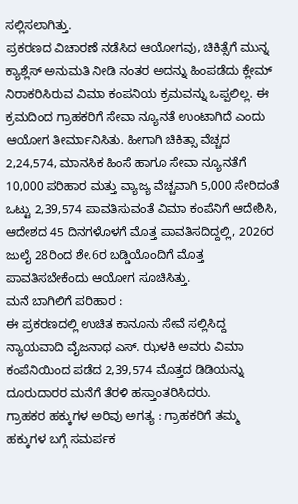ಸಲ್ಲಿಸಲಾಗಿತ್ತು.
ಪ್ರಕರಣದ ವಿಚಾರಣೆ ನಡೆಸಿದ ಆಯೋಗವು, ಚಿಕಿತ್ಸೆಗೆ ಮುನ್ನ ಕ್ಯಾಶ್ಲೆಸ್ ಅನುಮತಿ ನೀಡಿ ನಂತರ ಅದನ್ನು ಹಿಂಪಡೆದು ಕ್ಲೇಮ್ ನಿರಾಕರಿಸಿರುವ ವಿಮಾ ಕಂಪನಿಯ ಕ್ರಮವನ್ನು ಒಪ್ಪಲಿಲ್ಲ. ಈ ಕ್ರಮದಿಂದ ಗ್ರಾಹಕರಿಗೆ ಸೇವಾ ನ್ಯೂನತೆ ಉಂಟಾಗಿದೆ ಎಂದು ಆಯೋಗ ತೀರ್ಮಾನಿಸಿತು. ಹೀಗಾಗಿ ಚಿಕಿತ್ಸಾ ವೆಚ್ಚದ 2,24,574, ಮಾನಸಿಕ ಹಿಂಸೆ ಹಾಗೂ ಸೇವಾ ನ್ಯೂನತೆಗೆ 10,000 ಪರಿಹಾರ ಮತ್ತು ವ್ಯಾಜ್ಯ ವೆಚ್ಚವಾಗಿ 5,000 ಸೇರಿದಂತೆ ಒಟ್ಟು 2,39,574 ಪಾವತಿಸುವಂತೆ ವಿಮಾ ಕಂಪೆನಿಗೆ ಆದೇಶಿಸಿ, ಆದೇಶದ 45 ದಿನಗಳೊಳಗೆ ಮೊತ್ತ ಪಾವತಿಸದಿದ್ದಲ್ಲಿ, 2026ರ ಜುಲೈ 28ರಿಂದ ಶೇ.6ರ ಬಡ್ಡಿಯೊಂದಿಗೆ ಮೊತ್ತ ಪಾವತಿಸಬೇಕೆಂದು ಆಯೋಗ ಸೂಚಿಸಿತ್ತು.
ಮನೆ ಬಾಗಿಲಿಗೆ ಪರಿಹಾರ :
ಈ ಪ್ರಕರಣದಲ್ಲಿ ಉಚಿತ ಕಾನೂನು ಸೇವೆ ಸಲ್ಲಿಸಿದ್ದ ನ್ಯಾಯವಾದಿ ವೈಜನಾಥ ಎಸ್. ಝಳಕಿ ಅವರು ವಿಮಾ ಕಂಪೆನಿಯಿಂದ ಪಡೆದ 2,39,574 ಮೊತ್ತದ ಡಿಡಿಯನ್ನು ದೂರುದಾರರ ಮನೆಗೆ ತೆರಳಿ ಹಸ್ತಾಂತರಿಸಿದರು.
ಗ್ರಾಹಕರ ಹಕ್ಕುಗಳ ಅರಿವು ಅಗತ್ಯ : ಗ್ರಾಹಕರಿಗೆ ತಮ್ಮ ಹಕ್ಕುಗಳ ಬಗ್ಗೆ ಸಮರ್ಪಕ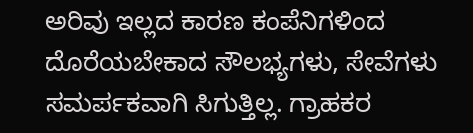ಅರಿವು ಇಲ್ಲದ ಕಾರಣ ಕಂಪೆನಿಗಳಿಂದ ದೊರೆಯಬೇಕಾದ ಸೌಲಭ್ಯಗಳು, ಸೇವೆಗಳು ಸಮರ್ಪಕವಾಗಿ ಸಿಗುತ್ತಿಲ್ಲ. ಗ್ರಾಹಕರ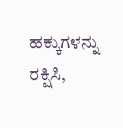ಹಕ್ಕುಗಳನ್ನು ರಕ್ಷಿಸಿ,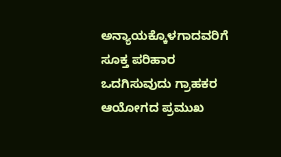ಅನ್ಯಾಯಕ್ಕೊಳಗಾದವರಿಗೆ ಸೂಕ್ತ ಪರಿಹಾರ ಒದಗಿಸುವುದು ಗ್ರಾಹಕರ ಆಯೋಗದ ಪ್ರಮುಖ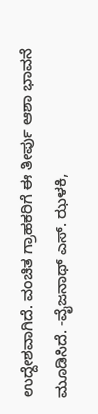ಉದ್ದೇಶವಾಗಿದೆ. ವಂಚಿತ ಗ್ರಾಹಕರಿಗೆ ಈ ತೀರ್ಪು ಆಶಾ ಭಾವನೆ ಮೂಡಿಸಿದೆ. -ವೈಜನಾಥ್ ಎಸ್. ಝಳಕಿ,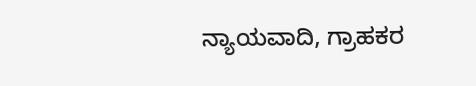ನ್ಯಾಯವಾದಿ, ಗ್ರಾಹಕರ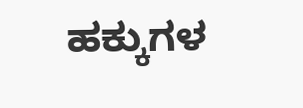ಹಕ್ಕುಗಳ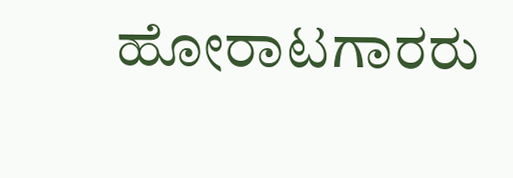ಹೋರಾಟಗಾರರು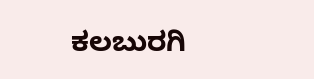ಕಲಬುರಗಿ